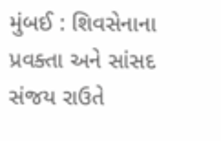મુંબઈ : શિવસેનાના પ્રવક્તા અને સાંસદ સંજય રાઉતે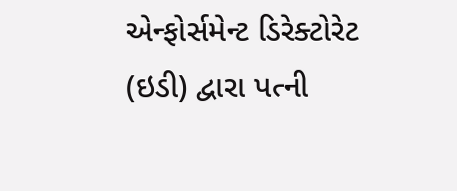એન્ફોર્સમેન્ટ ડિરેક્ટોરેટ (ઇડી) દ્વારા પત્ની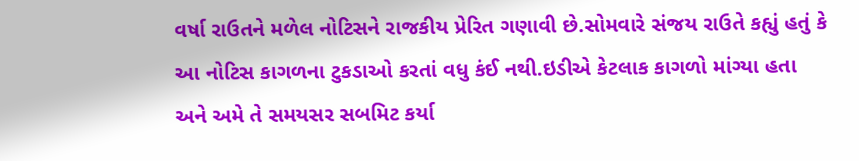વર્ષા રાઉતને મળેલ નોટિસને રાજકીય પ્રેરિત ગણાવી છે.સોમવારે સંજય રાઉતે કહ્યું હતું કે આ નોટિસ કાગળના ટુકડાઓ કરતાં વધુ કંઈ નથી.ઇડીએ કેટલાક કાગળો માંગ્યા હતા અને અમે તે સમયસર સબમિટ કર્યા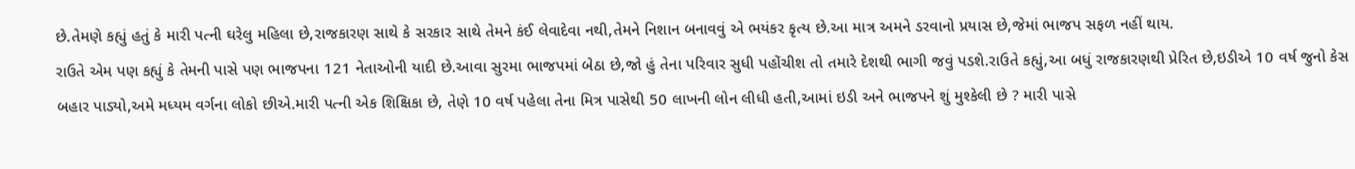છે.તેમણે કહ્યું હતું કે મારી પત્ની ઘરેલુ મહિલા છે,રાજકારણ સાથે કે સરકાર સાથે તેમને કંઈ લેવાદેવા નથી,તેમને નિશાન બનાવવું એ ભયંકર કૃત્ય છે.આ માત્ર અમને ડરવાનો પ્રયાસ છે,જેમાં ભાજપ સફળ નહીં થાય.
રાઉતે એમ પણ કહ્યું કે તેમની પાસે પણ ભાજપના 121 નેતાઓની યાદી છે.આવા સુરમા ભાજપમાં બેઠા છે,જો હું તેના પરિવાર સુધી પહોંચીશ તો તમારે દેશથી ભાગી જવું પડશે.રાઉતે કહ્યું,આ બધું રાજકારણથી પ્રેરિત છે,ઇડીએ 10 વર્ષ જુનો કેસ બહાર પાડ્યો,અમે મધ્યમ વર્ગના લોકો છીએ.મારી પત્ની એક શિક્ષિકા છે, તેણે 10 વર્ષ પહેલા તેના મિત્ર પાસેથી 50 લાખની લોન લીધી હતી,આમાં ઇડી અને ભાજપને શું મુશ્કેલી છે ? મારી પાસે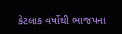કેટલાક વર્ષોથી ભાજપના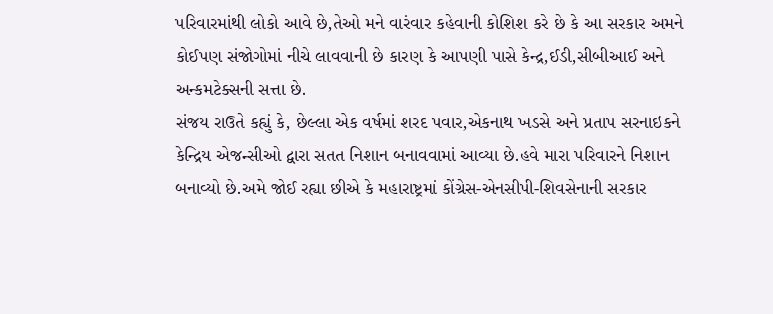પરિવારમાંથી લોકો આવે છે,તેઓ મને વારંવાર કહેવાની કોશિશ કરે છે કે આ સરકાર અમને કોઈપણ સંજોગોમાં નીચે લાવવાની છે કારણ કે આપણી પાસે કેન્દ્ર,ઈડી,સીબીઆઈ અને અન્કમટેક્સની સત્તા છે.
સંજય રાઉતે કહ્યું કે, છેલ્લા એક વર્ષમાં શરદ પવાર,એકનાથ ખડસે અને પ્રતાપ સરનાઇકને કેન્દ્રિય એજન્સીઓ દ્વારા સતત નિશાન બનાવવામાં આવ્યા છે.હવે મારા પરિવારને નિશાન બનાવ્યો છે.અમે જોઈ રહ્યા છીએ કે મહારાષ્ટ્રમાં કોંગ્રેસ-એનસીપી-શિવસેનાની સરકાર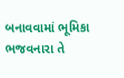બનાવવામાં ભૂમિકા ભજવનારા તે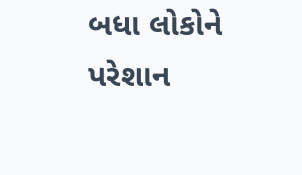બધા લોકોને પરેશાન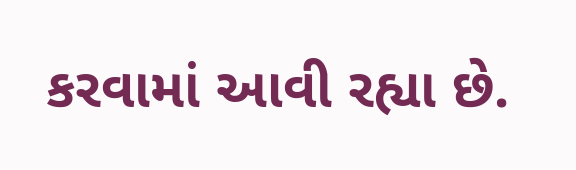કરવામાં આવી રહ્યા છે.